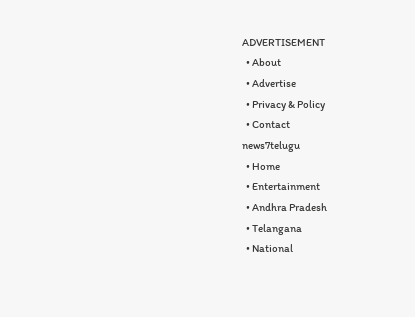ADVERTISEMENT
  • About
  • Advertise
  • Privacy & Policy
  • Contact
news7telugu
  • Home
  • Entertainment
  • Andhra Pradesh
  • Telangana
  • National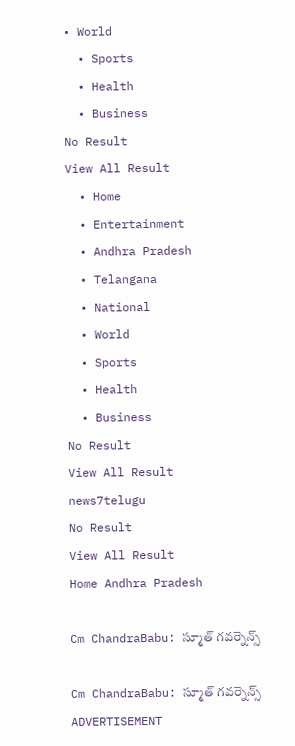• World
  • Sports
  • Health
  • Business
No Result
View All Result
  • Home
  • Entertainment
  • Andhra Pradesh
  • Telangana
  • National
  • World
  • Sports
  • Health
  • Business
No Result
View All Result
news7telugu
No Result
View All Result
Home Andhra Pradesh

Cm ChandraBabu: స్మూత్ గవర్నెన్స్‌

Cm ChandraBabu: స్మూత్ గవర్నెన్స్‌
ADVERTISEMENT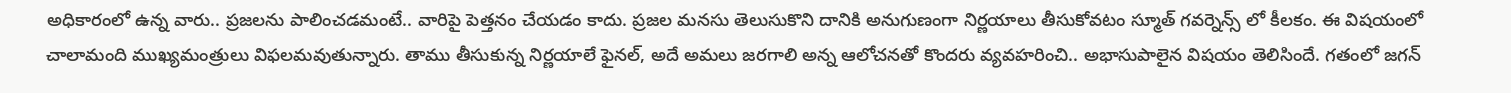అధికారంలో ఉన్న వారు.. ప్ర‌జ‌ల‌ను పాలించ‌డ‌మంటే.. వారిపై పెత్త‌నం చేయ‌డం కాదు. ప్రజల మనసు తెలుసుకొని దానికి అనుగుణంగా నిర్ణయాలు తీసుకోవటం స్మూత్ గవర్నెన్స్ లో కీలకం. ఈ విషయంలో చాలామంది ముఖ్యమంత్రులు విఫలమవుతున్నారు. తాము తీసుకున్న నిర్ణయాలే ఫైనల్, అదే అమలు జరగాలి అన్న ఆలోచనతో కొందరు వ్య‌వ‌హ‌రించి.. అభాసుపాలైన విషయం తెలిసిందే. గతంలో జగన్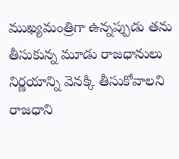ముఖ్యమంత్రిగా ఉన్నప్పుడు తను తీసుకున్న మూడు రాజధానులు నిర్ణయాన్ని వెనక్కి తీసుకోవాలని రాజధాని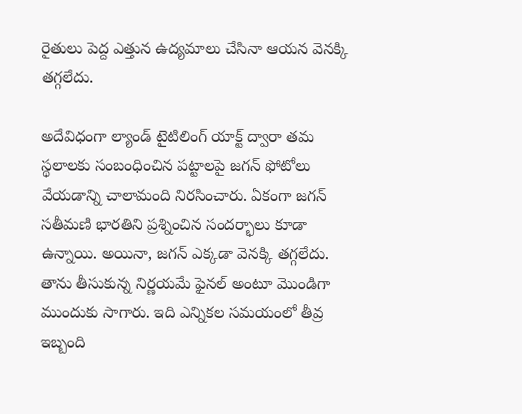రైతులు పెద్ద ఎత్తున ఉద్యమాలు చేసినా ఆయ‌న వెన‌క్కి త‌గ్గ‌లేదు.

అదేవిధంగా ల్యాండ్ టైటిలింగ్ యాక్ట్ ద్వారా తమ స్థలాలకు సంబంధించిన పట్టాలపై జగన్ ఫోటోలు వేయడాన్ని చాలామంది నిరసించారు. ఏకంగా జగన్ సతీమణి భారతిని ప్రశ్నించిన సందర్భాలు కూడా ఉన్నాయి. అయినా, జగన్ ఎక్కడా వెనక్కి తగ్గలేదు. తాను తీసుకున్న నిర్ణయమే ఫైనల్ అంటూ మొండిగా ముందుకు సాగారు. ఇది ఎన్నికల సమయంలో తీవ్ర ఇబ్బంది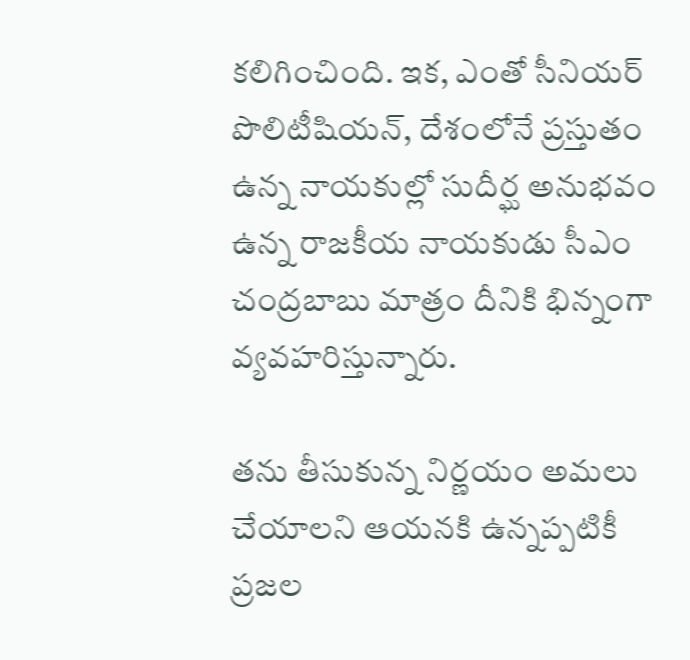కలిగించింది. ఇక‌, ఎంతో సీనియర్ పొలిటీషియ‌న్‌, దేశంలోనే ప్రస్తుతం ఉన్న నాయకుల్లో సుదీర్ఘ అనుభవం ఉన్న రాజకీయ నాయకుడు సీఎం చంద్రబాబు మాత్రం దీనికి భిన్నంగా వ్యవహరిస్తున్నారు.

తను తీసుకున్న నిర్ణయం అమలు చేయాలని ఆయనకి ఉన్నప్పటికీ ప్రజల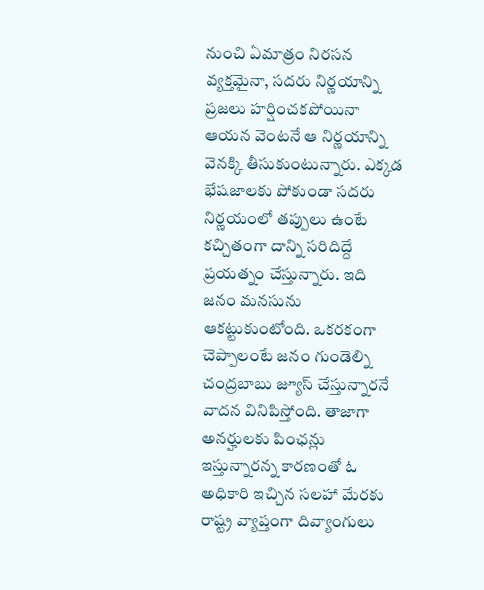నుంచి ఏమాత్రం నిరసన వ్యక్తమైనా, సదరు నిర్ణయాన్ని ప్రజలు హర్షించకపోయినా ఆయన వెంటనే ఆ నిర్ణయాన్ని వెనక్కి తీసుకుంటున్నారు. ఎక్కడ భేషజాలకు పోకుండా సదరు నిర్ణయంలో తప్పులు ఉంటే కచ్చితంగా దాన్ని సరిదిద్దే ప్రయత్నం చేస్తున్నారు. ఇది జనం మనసును ఆకట్టుకుంటోంది. ఒకరకంగా చెప్పాలంటే జనం గుండెల్ని చంద్రబాబు జ్యూస్ చేస్తున్నారనే వాదన వినిపిస్తోంది. తాజాగా అనర్హులకు పింఛన్లు ఇస్తున్నారన్న కారణంతో ఓ అధికారి ఇచ్చిన సలహా మేరకు రాష్ట్ర వ్యాప్తంగా దివ్యాంగులు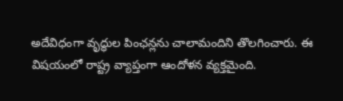అదేవిధంగా వృద్ధుల పింఛన్లను చాలామందిని తొలగించారు. ఈ విషయంలో రాష్ట్ర వ్యాప్తంగా ఆందోళన వ్యక్తమైంది.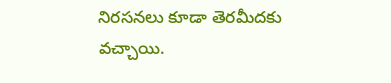నిరసనలు కూడా తెరమీదకు వచ్చాయి.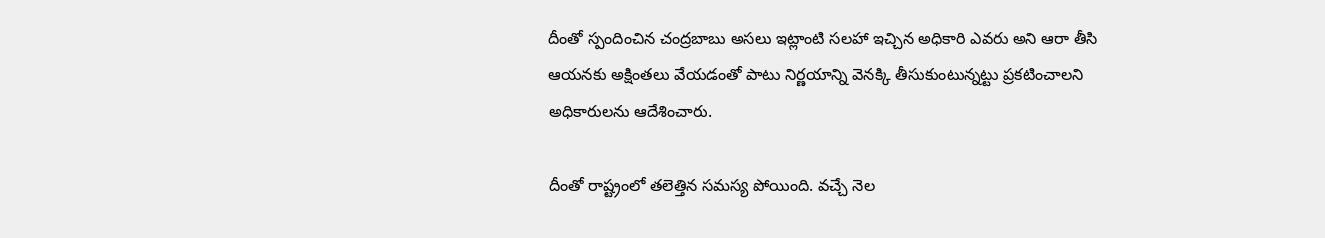దీంతో స్పందించిన చంద్రబాబు అసలు ఇట్లాంటి సలహా ఇచ్చిన అధికారి ఎవరు అని ఆరా తీసి ఆయనకు అక్షింతలు వేయడంతో పాటు నిర్ణయాన్ని వెనక్కి తీసుకుంటున్నట్టు ప్రకటించాలని అధికారులను ఆదేశించారు.

దీంతో రాష్ట్రంలో తలెత్తిన సమస్య పోయింది. వచ్చే నెల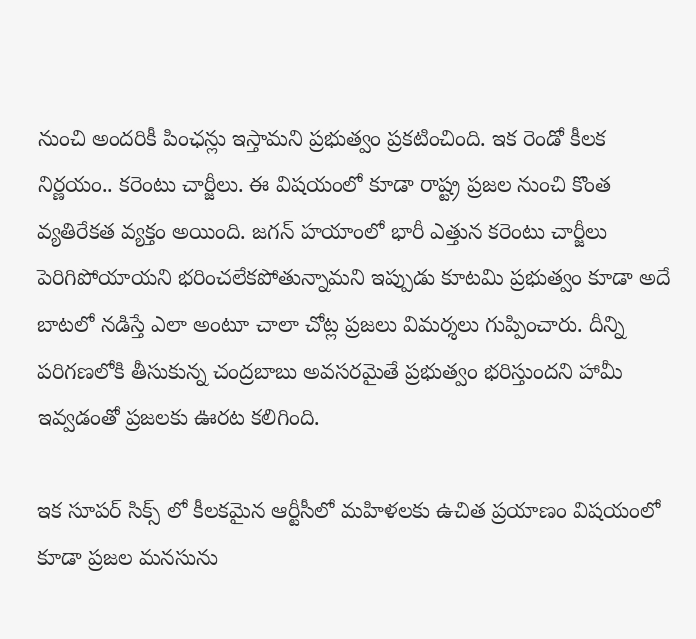నుంచి అందరికీ పింఛన్లు ఇస్తామని ప్రభుత్వం ప్రకటించింది. ఇక రెండో కీలక నిర్ణయం.. కరెంటు చార్జీలు. ఈ విషయంలో కూడా రాష్ట్ర ప్రజల నుంచి కొంత వ్యతిరేకత వ్యక్తం అయింది. జగన్ హయాంలో భారీ ఎత్తున కరెంటు చార్జీలు పెరిగిపోయాయని భరించలేకపోతున్నామని ఇప్పుడు కూటమి ప్రభుత్వం కూడా అదే బాటలో నడిస్తే ఎలా అంటూ చాలా చోట్ల ప్రజలు విమర్శలు గుప్పించారు. దీన్ని పరిగణలోకి తీసుకున్న చంద్రబాబు అవసరమైతే ప్రభుత్వం భరిస్తుందని హామీ ఇవ్వడంతో ప్రజలకు ఊరట కలిగింది.

ఇక సూపర్ సిక్స్ లో కీలకమైన ఆర్టీసీలో మహిళలకు ఉచిత ప్రయాణం విషయంలో కూడా ప్రజల మనసును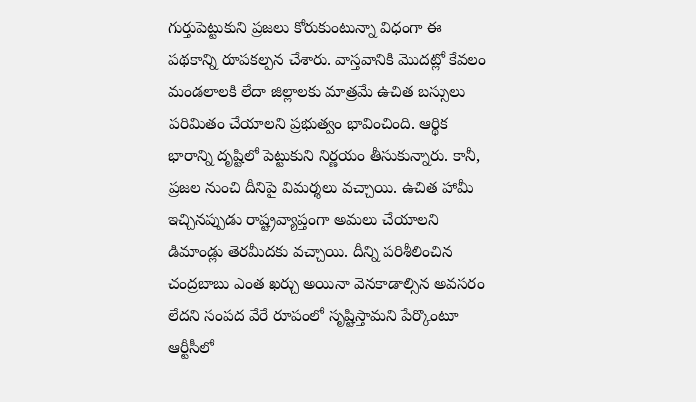గుర్తుపెట్టుకుని ప్రజలు కోరుకుంటున్నా విధంగా ఈ పథకాన్ని రూపకల్పన చేశారు. వాస్తవానికి మొదట్లో కేవలం మండలాలకి లేదా జిల్లాలకు మాత్రమే ఉచిత బస్సులు పరిమితం చేయాలని ప్రభుత్వం భావించింది. ఆర్థిక భారాన్ని దృష్టిలో పెట్టుకుని నిర్ణయం తీసుకున్నారు. కానీ, ప్రజల నుంచి దీనిపై విమర్శలు వచ్చాయి. ఉచిత హామీ ఇచ్చినప్పుడు రాష్ట్రవ్యాప్తంగా అమలు చేయాలని డిమాండ్లు తెర‌మీదకు వచ్చాయి. దీన్ని పరిశీలించిన చంద్రబాబు ఎంత ఖర్చు అయినా వెనకాడాల్సిన అవసరం లేదని సంపద వేరే రూపంలో సృష్టిస్తామని పేర్కొంటూ ఆర్టీసీలో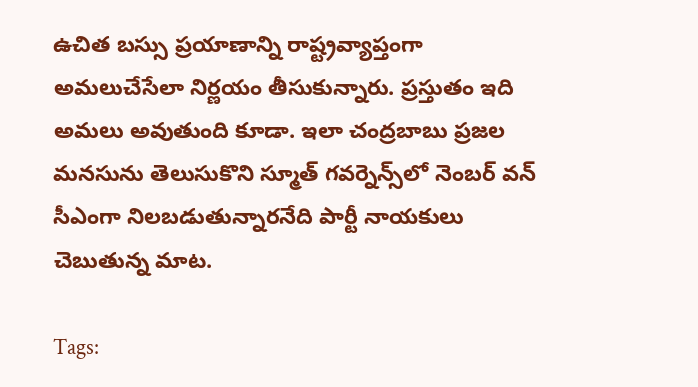ఉచిత బస్సు ప్రయాణాన్ని రాష్ట్రవ్యాప్తంగా అమలుచేసేలా నిర్ణయం తీసుకున్నారు. ప్రస్తుతం ఇది అమలు అవుతుంది కూడా. ఇలా చంద్రబాబు ప్రజల మనసును తెలుసుకొని స్మూత్ గవర్నెన్స్‌లో నెంబర్ వన్ సీఎంగా నిలబడుతున్నారనేది పార్టీ నాయకులు చెబుతున్న మాట.

Tags: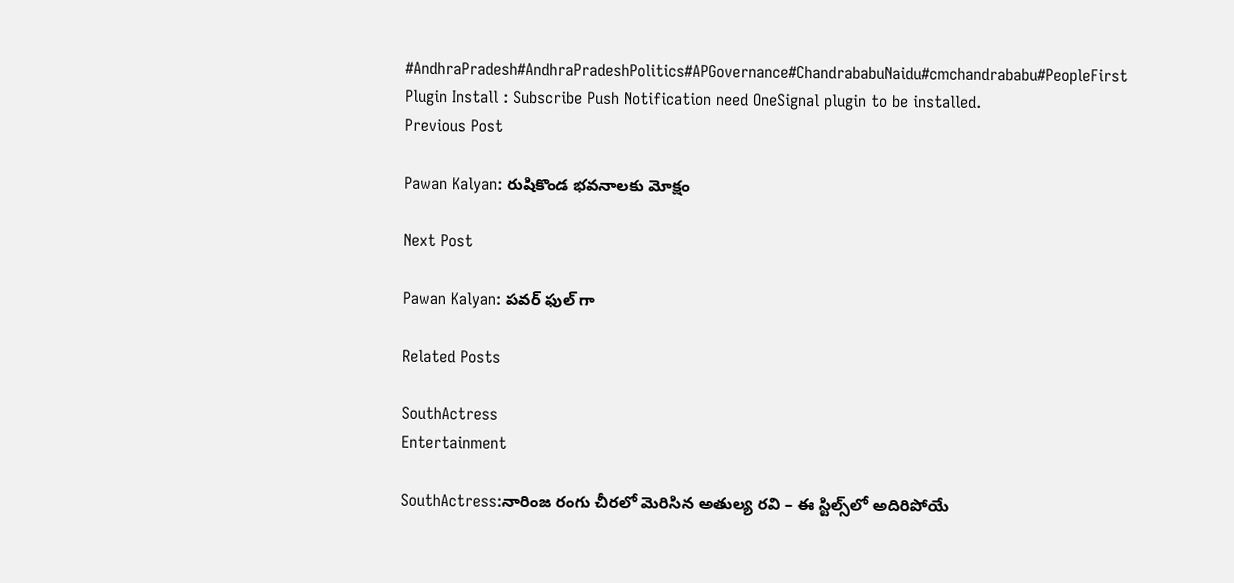#AndhraPradesh#AndhraPradeshPolitics#APGovernance#ChandrababuNaidu#cmchandrababu#PeopleFirst
Plugin Install : Subscribe Push Notification need OneSignal plugin to be installed.
Previous Post

Pawan Kalyan: రుషికొండ భవనాలకు మోక్షం

Next Post

Pawan Kalyan: పవర్ ఫుల్ గా

Related Posts

SouthActress
Entertainment

SouthActress:నారింజ రంగు చీరలో మెరిసిన అతుల్య రవి – ఈ స్టిల్స్‌లో అదిరిపోయే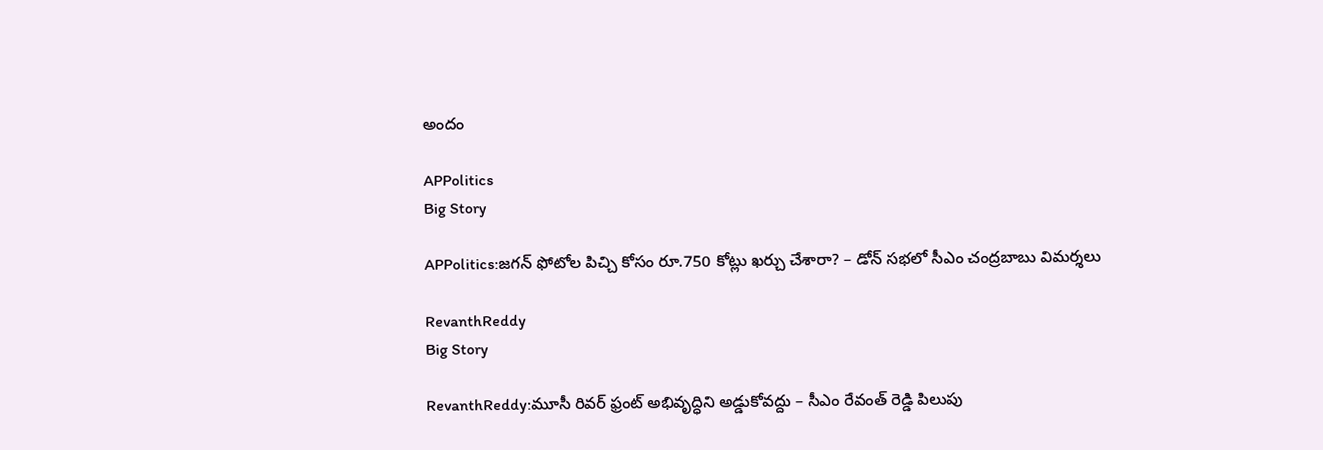అందం

APPolitics
Big Story

APPolitics:జగన్ ఫోటోల పిచ్చి కోసం రూ.750 కోట్లు ఖర్చు చేశారా? – డోన్ సభలో సీఎం చంద్రబాబు విమర్శలు

RevanthReddy
Big Story

RevanthReddy:మూసీ రివర్ ఫ్రంట్ అభివృద్ధిని అడ్డుకోవద్దు – సీఎం రేవంత్ రెడ్డి పిలుపు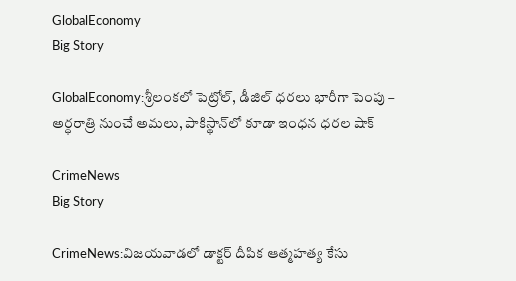GlobalEconomy
Big Story

GlobalEconomy:శ్రీలంకలో పెట్రోల్, డీజిల్ ధరలు భారీగా పెంపు – అర్ధరాత్రి నుంచే అమలు, పాకిస్థాన్‌లో కూడా ఇంధన ధరల షాక్

CrimeNews
Big Story

CrimeNews:విజయవాడలో డాక్టర్ దీపిక ఆత్మహత్య కేసు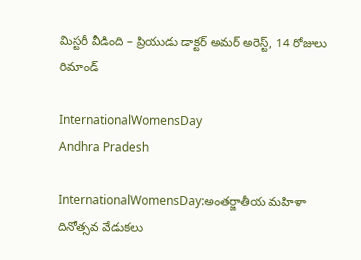మిస్టరీ వీడింది – ప్రియుడు డాక్టర్ అమర్ అరెస్ట్, 14 రోజులు రిమాండ్

InternationalWomensDay
Andhra Pradesh

InternationalWomensDay:అంతర్జాతీయ మహిళా దినోత్సవ వేడుకలు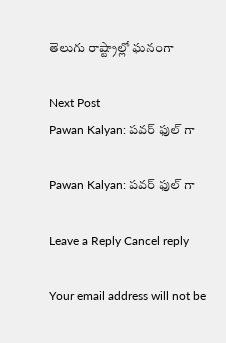తెలుగు రాష్ట్రాల్లో ఘనంగా

Next Post
Pawan Kalyan: పవర్ ఫుల్ గా

Pawan Kalyan: పవర్ ఫుల్ గా

Leave a Reply Cancel reply

Your email address will not be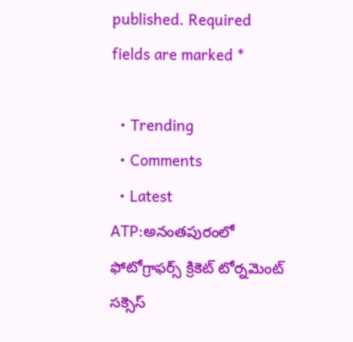published. Required fields are marked *

  • Trending
  • Comments
  • Latest
ATP:అనంతపురంలో ఫోటోగ్రాఫర్స్ క్రికెట్ టోర్నమెంట్ సక్సెస్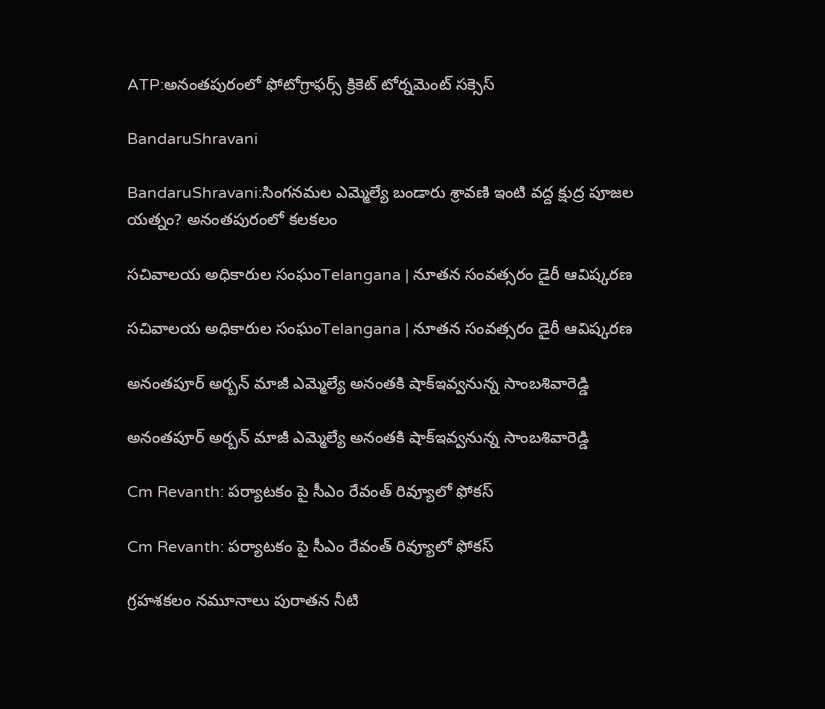ATP:అనంతపురంలో ఫోటోగ్రాఫర్స్ క్రికెట్ టోర్నమెంట్ సక్సెస్

BandaruShravani

BandaruShravani:సింగనమల ఎమ్మెల్యే బండారు శ్రావణి ఇంటి వద్ద క్షుద్ర పూజల యత్నం? అనంతపురంలో కలకలం

సచివాలయ అధికారుల సంఘంTelangana | నూతన సంవత్సరం డైరీ ఆవిష్కరణ

సచివాలయ అధికారుల సంఘంTelangana | నూతన సంవత్సరం డైరీ ఆవిష్కరణ

అనంతపూర్ అర్బన్ మాజీ ఎమ్మెల్యే అనంతకి షాక్ఇవ్వనున్న సాంబశివారెడ్డి

అనంతపూర్ అర్బన్ మాజీ ఎమ్మెల్యే అనంతకి షాక్ఇవ్వనున్న సాంబశివారెడ్డి

Cm Revanth: పర్యాటకం పై సీఎం రేవంత్ రివ్యూలో ఫోకస్

Cm Revanth: పర్యాటకం పై సీఎం రేవంత్ రివ్యూలో ఫోకస్

గ్రహశకలం నమూనాలు పురాతన నీటి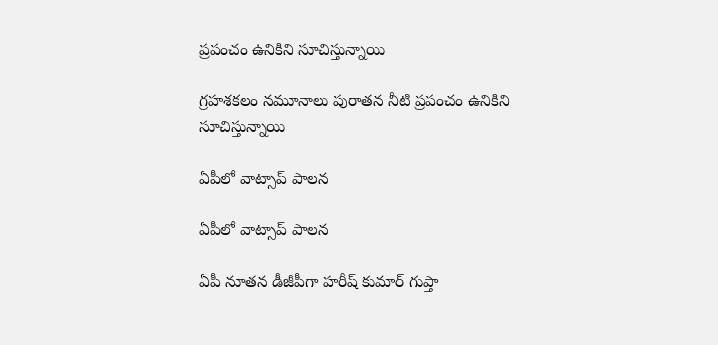ప్రపంచం ఉనికిని సూచిస్తున్నాయి

గ్రహశకలం నమూనాలు పురాతన నీటి ప్రపంచం ఉనికిని సూచిస్తున్నాయి

ఏపీలో వాట్సాప్ పాలన

ఏపీలో వాట్సాప్ పాలన

ఏపీ నూతన డీజీపీగా హరీష్‌ కుమార్‌ గుప్తా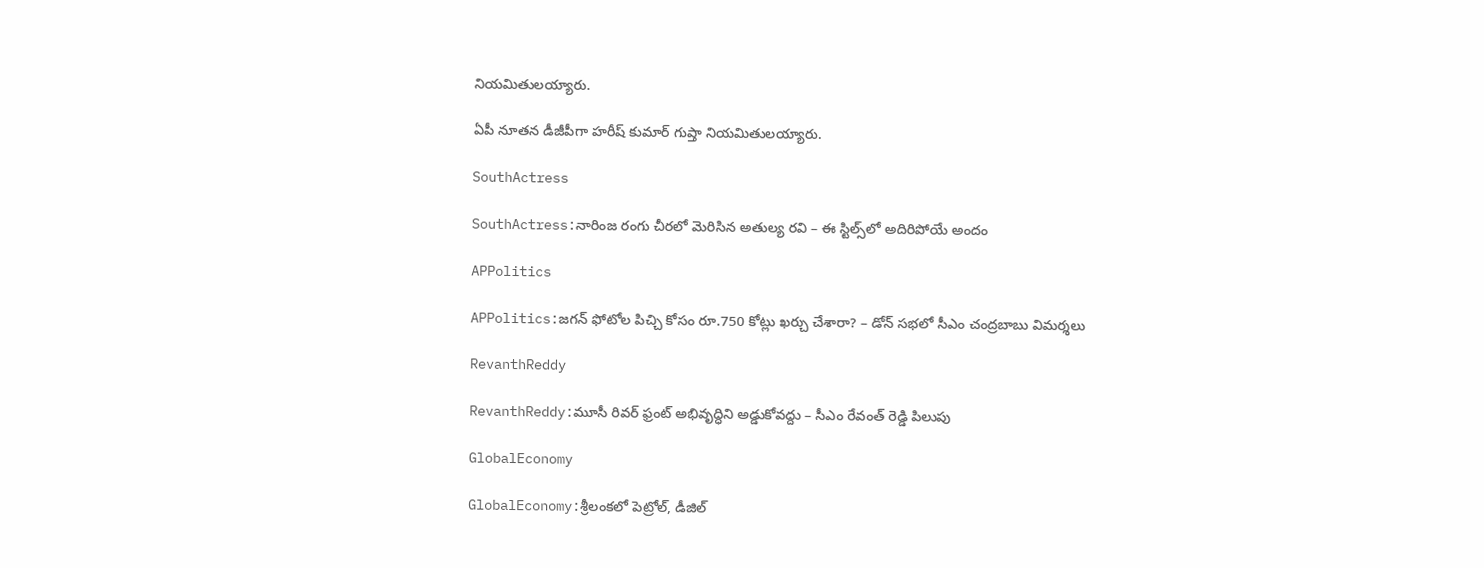నియమితులయ్యారు.

ఏపీ నూతన డీజీపీగా హరీష్‌ కుమార్‌ గుప్తా నియమితులయ్యారు.

SouthActress

SouthActress:నారింజ రంగు చీరలో మెరిసిన అతుల్య రవి – ఈ స్టిల్స్‌లో అదిరిపోయే అందం

APPolitics

APPolitics:జగన్ ఫోటోల పిచ్చి కోసం రూ.750 కోట్లు ఖర్చు చేశారా? – డోన్ సభలో సీఎం చంద్రబాబు విమర్శలు

RevanthReddy

RevanthReddy:మూసీ రివర్ ఫ్రంట్ అభివృద్ధిని అడ్డుకోవద్దు – సీఎం రేవంత్ రెడ్డి పిలుపు

GlobalEconomy

GlobalEconomy:శ్రీలంకలో పెట్రోల్, డీజిల్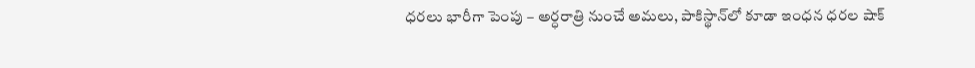ధరలు భారీగా పెంపు – అర్ధరాత్రి నుంచే అమలు, పాకిస్థాన్‌లో కూడా ఇంధన ధరల షాక్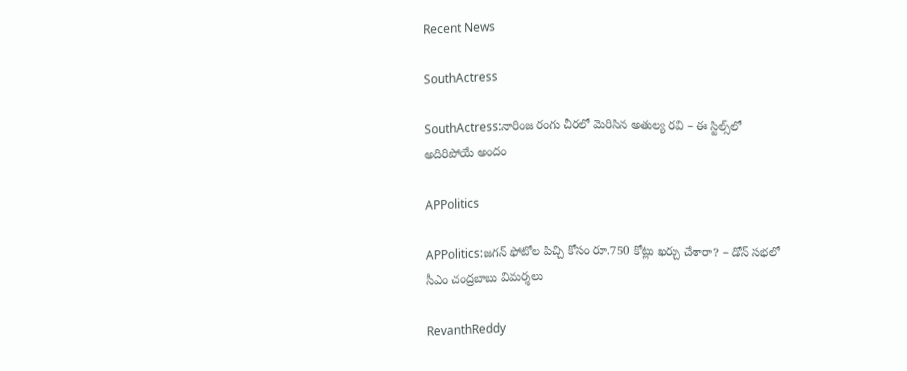Recent News

SouthActress

SouthActress:నారింజ రంగు చీరలో మెరిసిన అతుల్య రవి – ఈ స్టిల్స్‌లో అదిరిపోయే అందం

APPolitics

APPolitics:జగన్ ఫోటోల పిచ్చి కోసం రూ.750 కోట్లు ఖర్చు చేశారా? – డోన్ సభలో సీఎం చంద్రబాబు విమర్శలు

RevanthReddy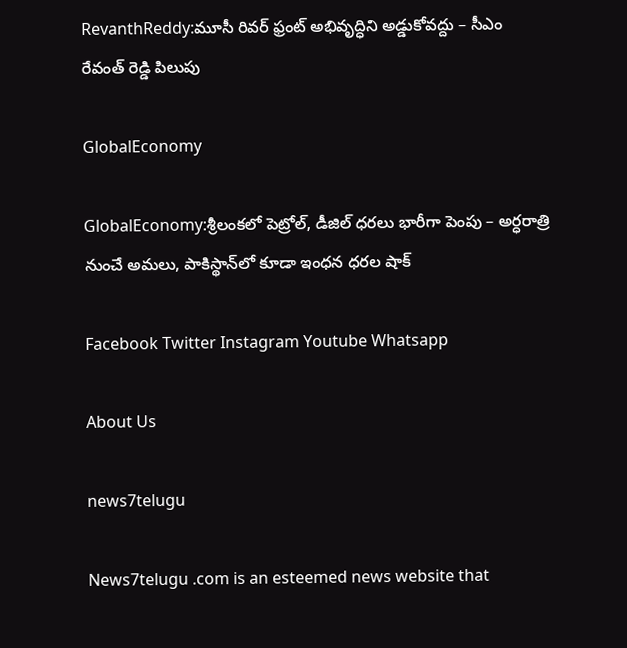RevanthReddy:మూసీ రివర్ ఫ్రంట్ అభివృద్ధిని అడ్డుకోవద్దు – సీఎం రేవంత్ రెడ్డి పిలుపు

GlobalEconomy

GlobalEconomy:శ్రీలంకలో పెట్రోల్, డీజిల్ ధరలు భారీగా పెంపు – అర్ధరాత్రి నుంచే అమలు, పాకిస్థాన్‌లో కూడా ఇంధన ధరల షాక్

Facebook Twitter Instagram Youtube Whatsapp

About Us

news7telugu

News7telugu .com is an esteemed news website that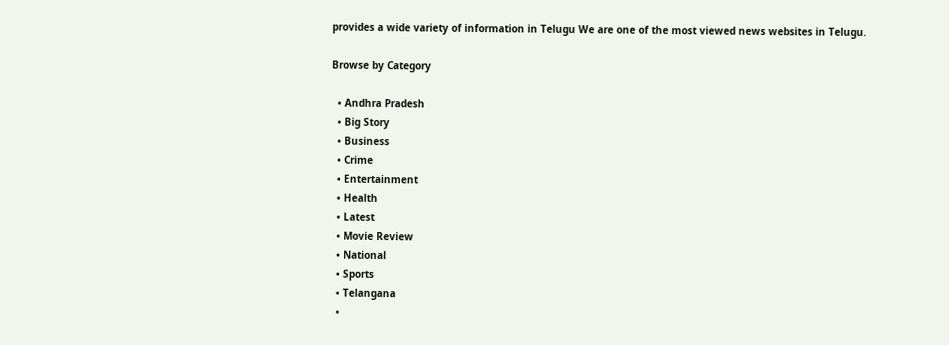provides a wide variety of information in Telugu We are one of the most viewed news websites in Telugu.

Browse by Category

  • Andhra Pradesh
  • Big Story
  • Business
  • Crime
  • Entertainment
  • Health
  • Latest
  • Movie Review
  • National
  • Sports
  • Telangana
  •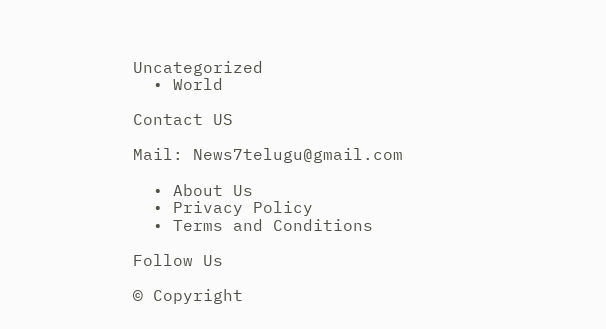Uncategorized
  • World

Contact US

Mail: News7telugu@gmail.com

  • About Us
  • Privacy Policy
  • Terms and Conditions

Follow Us

© Copyright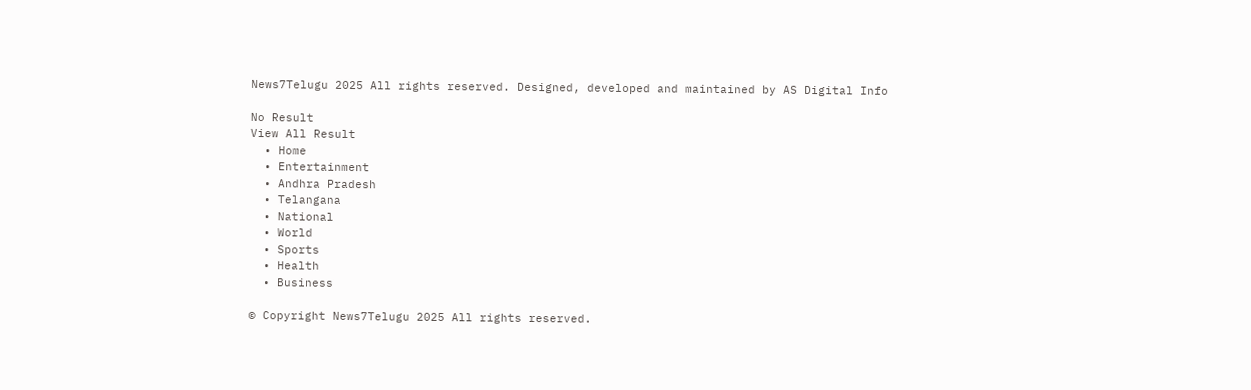News7Telugu 2025 All rights reserved. Designed, developed and maintained by AS Digital Info

No Result
View All Result
  • Home
  • Entertainment
  • Andhra Pradesh
  • Telangana
  • National
  • World
  • Sports
  • Health
  • Business

© Copyright News7Telugu 2025 All rights reserved.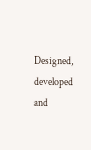Designed, developed and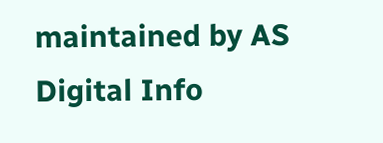maintained by AS Digital Info